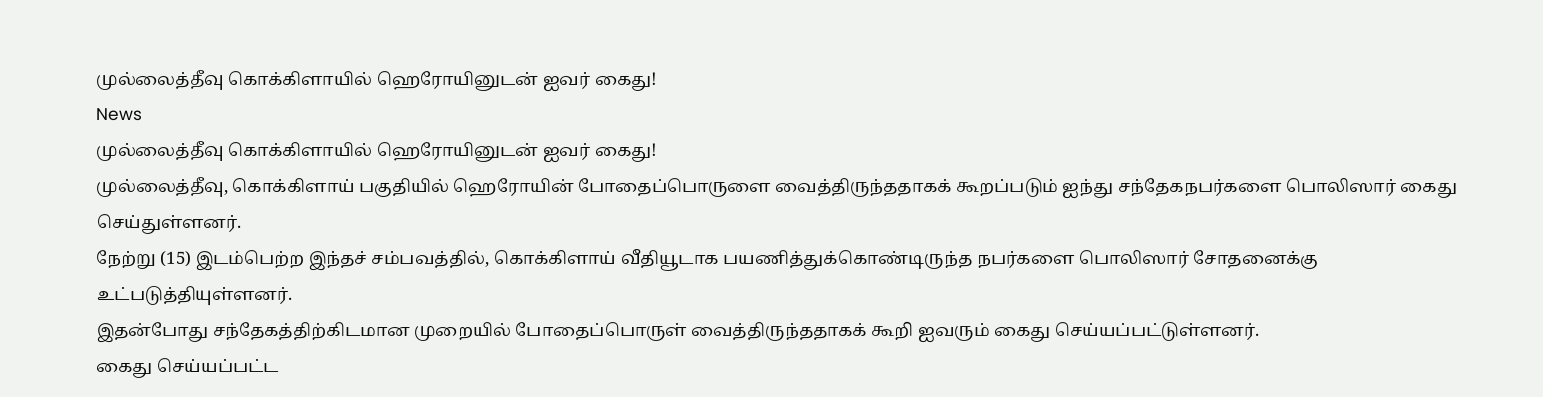முல்லைத்தீவு கொக்கிளாயில் ஹெரோயினுடன் ஐவர் கைது!
News
முல்லைத்தீவு கொக்கிளாயில் ஹெரோயினுடன் ஐவர் கைது!
முல்லைத்தீவு, கொக்கிளாய் பகுதியில் ஹெரோயின் போதைப்பொருளை வைத்திருந்ததாகக் கூறப்படும் ஐந்து சந்தேகநபர்களை பொலிஸார் கைது செய்துள்ளனர்.
நேற்று (15) இடம்பெற்ற இந்தச் சம்பவத்தில், கொக்கிளாய் வீதியூடாக பயணித்துக்கொண்டிருந்த நபர்களை பொலிஸார் சோதனைக்கு உட்படுத்தியுள்ளனர்.
இதன்போது சந்தேகத்திற்கிடமான முறையில் போதைப்பொருள் வைத்திருந்ததாகக் கூறி ஐவரும் கைது செய்யப்பட்டுள்ளனர்.
கைது செய்யப்பட்ட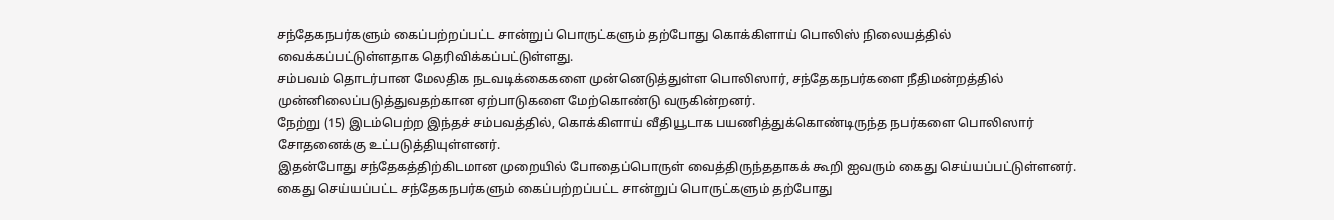சந்தேகநபர்களும் கைப்பற்றப்பட்ட சான்றுப் பொருட்களும் தற்போது கொக்கிளாய் பொலிஸ் நிலையத்தில் வைக்கப்பட்டுள்ளதாக தெரிவிக்கப்பட்டுள்ளது.
சம்பவம் தொடர்பான மேலதிக நடவடிக்கைகளை முன்னெடுத்துள்ள பொலிஸார், சந்தேகநபர்களை நீதிமன்றத்தில் முன்னிலைப்படுத்துவதற்கான ஏற்பாடுகளை மேற்கொண்டு வருகின்றனர்.
நேற்று (15) இடம்பெற்ற இந்தச் சம்பவத்தில், கொக்கிளாய் வீதியூடாக பயணித்துக்கொண்டிருந்த நபர்களை பொலிஸார் சோதனைக்கு உட்படுத்தியுள்ளனர்.
இதன்போது சந்தேகத்திற்கிடமான முறையில் போதைப்பொருள் வைத்திருந்ததாகக் கூறி ஐவரும் கைது செய்யப்பட்டுள்ளனர்.
கைது செய்யப்பட்ட சந்தேகநபர்களும் கைப்பற்றப்பட்ட சான்றுப் பொருட்களும் தற்போது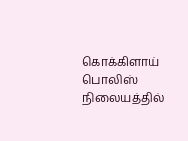கொக்கிளாய் பொலிஸ் நிலையத்தில்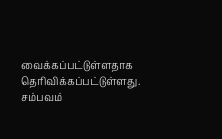வைக்கப்பட்டுள்ளதாக தெரிவிக்கப்பட்டுள்ளது.
சம்பவம்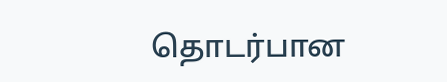தொடர்பான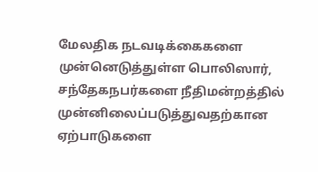மேலதிக நடவடிக்கைகளை முன்னெடுத்துள்ள பொலிஸார், சந்தேகநபர்களை நீதிமன்றத்தில் முன்னிலைப்படுத்துவதற்கான ஏற்பாடுகளை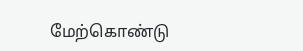மேற்கொண்டு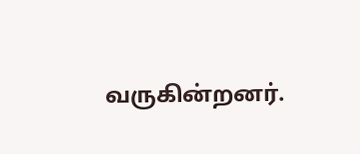வருகின்றனர்.